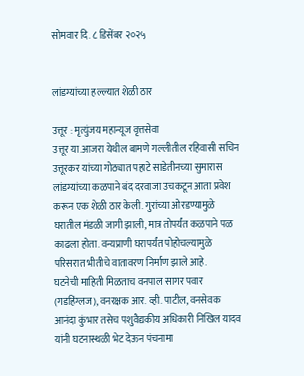सोमवार दि. ८ डिसेंबर २०२५


लांडग्यांच्या हल्ल्यात शेळी ठार

उत्तूर : मृत्युंजय महान्यूज वृत्तसेवा
उत्तूर या.आजरा येथील बामणे गल्लीतील रहिवासी सचिन उत्तूरकर यांच्या गोठ्यात पहाटे साडेतीनच्या सुमारास लांडग्यांच्या कळपाने बंद दरवाजा उचकटून आता प्रवेश करून एक शेळी ठार केली. गुरांच्या ओरडण्यामुळे घरातील मंडळी जागी झाली, मात्र तोपर्यंत कळपाने पळ काढला होता. वन्यप्राणी घरापर्यंत पोहोचल्यामुळे परिसरात भीतीचे वातावरण निर्माण झाले आहे.
घटनेची माहिती मिळताच वनपाल सागर पवार (गडहिंग्लज), वनरक्षक आर. व्ही. पाटील, वनसेवक आनंदा कुंभार तसेच पशुवैद्यकीय अधिकारी निखिल यादव यांनी घटनास्थळी भेट देऊन पंचनामा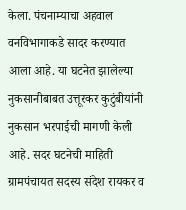केला. पंचनाम्याचा अहवाल वनविभागाकडे सादर करण्यात आला आहे. या घटनेत झालेल्या नुकसानीबाबत उत्तूरकर कुटुंबीयांनी नुकसान भरपाईची मागणी केली आहे. सदर घटनेची माहिती ग्रामपंचायत सदस्य संदेश रायकर व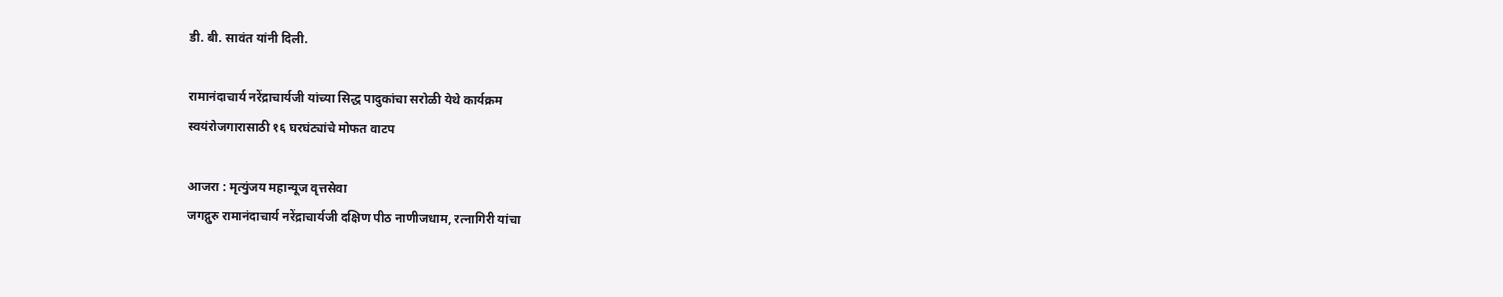डी. बी. सावंत यांनी दिली.

रामानंदाचार्य नरेंद्राचार्यजी यांच्या सिद्ध पादुकांचा सरोळी येथे कार्यक्रम
स्वयंरोजगारासाठी १६ घरघंट्यांचे मोफत वाटप

आजरा : मृत्युंजय महान्यूज वृत्तसेवा
जगद्गुरु रामानंदाचार्य नरेंद्राचार्यजी दक्षिण पीठ नाणीजधाम, रत्नागिरी यांचा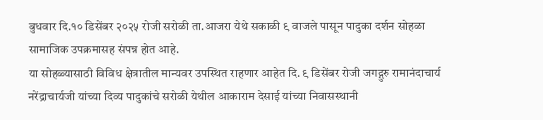बुधवार दि.१० डिसेंबर २०२५ रोजी सरोळी ता.आजरा येथे सकाळी ९ वाजले पासून पादुका दर्शन सोहळा सामाजिक उपक्रमासह संपन्न होत आहे.
या सोहळ्यासाठी विविध क्षेत्रातील मान्यवर उपस्थित राहणार आहेत दि. ९ डिसेंबर रोजी जगद्गुरु रामानंदाचार्य नरेंद्राचार्यजी यांच्या दिव्य पादुकांचे सरोळी येथील आकाराम देसाई यांच्या निवासस्थानी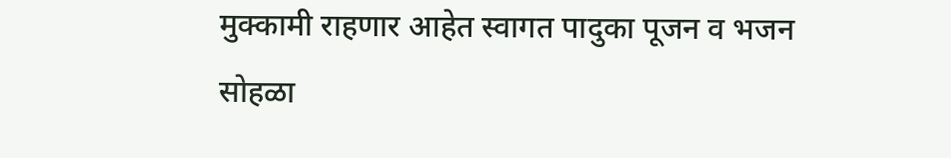मुक्कामी राहणार आहेत स्वागत पादुका पूजन व भजन सोहळा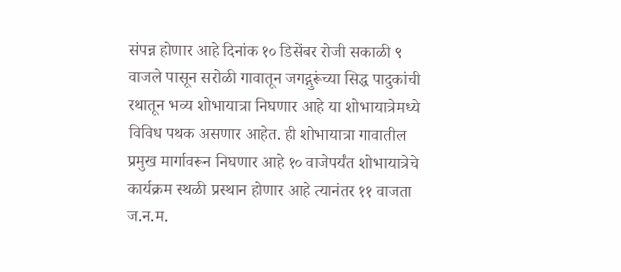संपन्न होणार आहे दिनांक १० डिसेंबर रोजी सकाळी ९ वाजले पासून सरोळी गावातून जगद्गुरूंच्या सिद्ध पादुकांची रथातून भव्य शोभायात्रा निघणार आहे या शोभायात्रेमध्ये विविध पथक असणार आहेत. ही शोभायात्रा गावातील प्रमुख मार्गावरून निघणार आहे १० वाजेपर्यंत शोभायात्रेचे कार्यक्रम स्थळी प्रस्थान होणार आहे त्यानंतर ११ वाजता ज.न.म.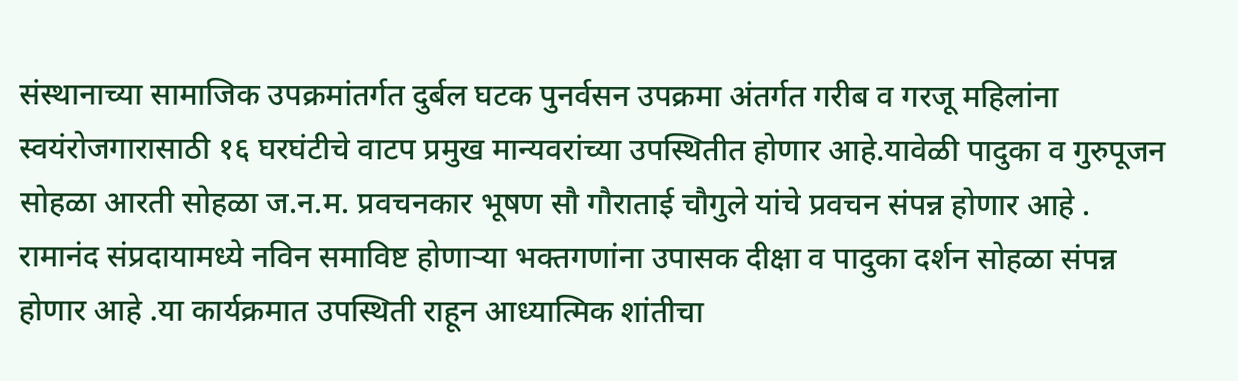संस्थानाच्या सामाजिक उपक्रमांतर्गत दुर्बल घटक पुनर्वसन उपक्रमा अंतर्गत गरीब व गरजू महिलांना स्वयंरोजगारासाठी १६ घरघंटीचे वाटप प्रमुख मान्यवरांच्या उपस्थितीत होणार आहे.यावेळी पादुका व गुरुपूजन सोहळा आरती सोहळा ज.न.म. प्रवचनकार भूषण सौ गौराताई चौगुले यांचे प्रवचन संपन्न होणार आहे .
रामानंद संप्रदायामध्ये नविन समाविष्ट होणाऱ्या भक्तगणांना उपासक दीक्षा व पादुका दर्शन सोहळा संपन्न होणार आहे .या कार्यक्रमात उपस्थिती राहून आध्यात्मिक शांतीचा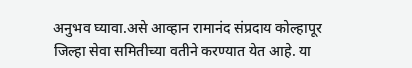अनुभव घ्यावा.असे आव्हान रामानंद संप्रदाय कोल्हापूर जिल्हा सेवा समितीच्या वतीने करण्यात येत आहे. या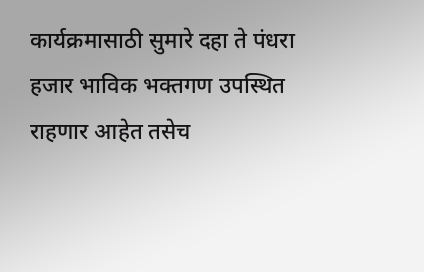कार्यक्रमासाठी सुमारे दहा ते पंधरा हजार भाविक भक्तगण उपस्थित राहणार आहेत तसेच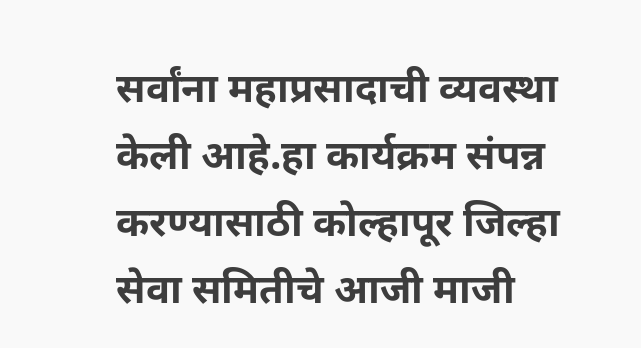सर्वांना महाप्रसादाची व्यवस्था केली आहे.हा कार्यक्रम संपन्न करण्यासाठी कोल्हापूर जिल्हा सेवा समितीचे आजी माजी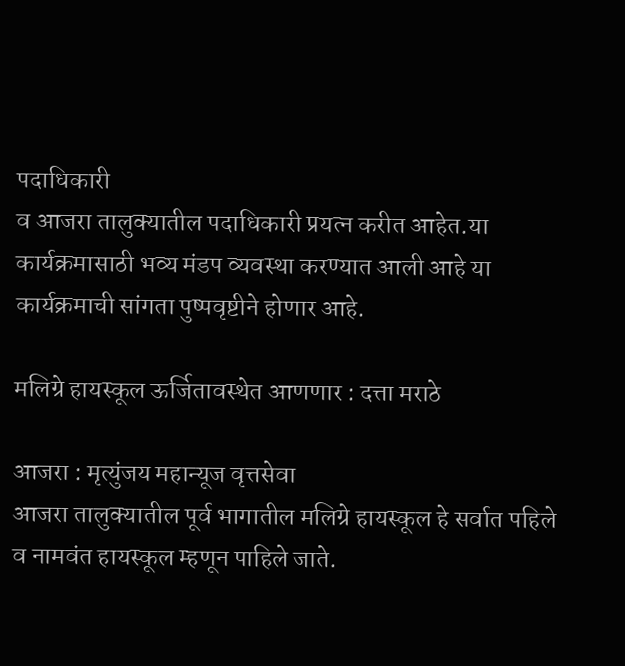पदाधिकारी
व आजरा तालुक्यातील पदाधिकारी प्रयत्न करीत आहेत.या कार्यक्रमासाठी भव्य मंडप व्यवस्था करण्यात आली आहे या कार्यक्रमाची सांगता पुष्पवृष्टीने होणार आहे.

मलिग्रे हायस्कूल ऊर्जितावस्थेत आणणार : दत्ता मराठे

आजरा : मृत्युंजय महान्यूज वृत्तसेवा
आजरा तालुक्यातील पूर्व भागातील मलिग्रे हायस्कूल हे सर्वात पहिले व नामवंत हायस्कूल म्हणून पाहिले जाते.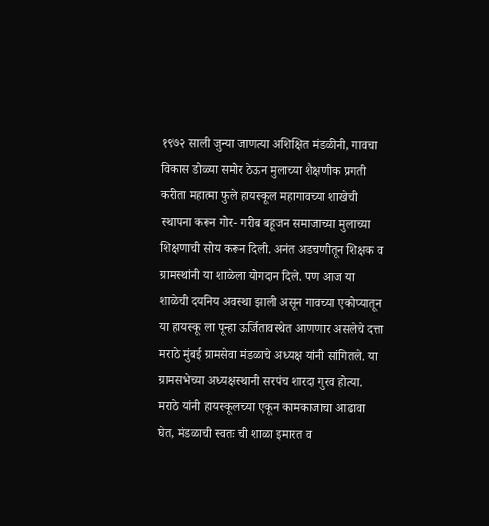१९७२ साली जुन्या जाणत्या अशिक्षित मंडळीनी, गावचा विकास डोळ्या समोर ठेऊन मुलाच्या शैक्षणीक प्रगती करीता महात्मा फुले हायस्कूल महागावच्या शाखेची स्थापना करून गोर- गरीब बहूजन समाजाच्या मुलाच्या शिक्षणाची सोय करून दिली. अनंत अडचणीतून शिक्षक व ग्रामस्थांनी या शाळेला योगदान दिले. पण आज या शाळेची दयनिय अवस्था झाली असून गावच्या एकोप्यातून या हायस्कू ला पून्हा ऊर्जितावस्थेत आणणार असलेचे दत्ता मराठे मुंबई ग्रामसेवा मंडळाचे अध्यक्ष यांनी सांगितले. या ग्रामसभेच्या अध्यक्षस्थानी सरपंच शारदा गुरव होत्या.
मराठे यांनी हायस्कूलच्या एकून कामकाजाचा आढावा घेत, मंडळाची स्वतः ची शाळा इमारत व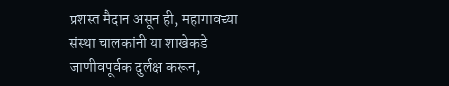प्रशस्त मैदान असून ही, महागावच्या संस्था चालकांनी या शाखेकडे जाणीवपूर्वक दुर्लक्ष करून,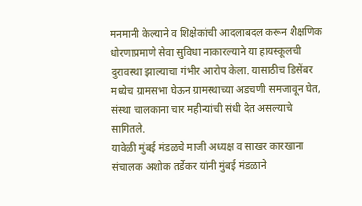मनमानी केल्याने व शिक्षेकांची आदलाबदल करून शैक्षणिक धोरणाप्रमाणे सेवा सुविधा नाकारल्याने या हायस्कूलची दुरावस्था झाल्याचा गंभीर आरोप केला. यासाठीच डिसेंबर मध्येच ग्रामसभा घेऊन ग्रामस्थाच्या अडचणी समजावून घेत, संस्था चालकाना चार महीन्यांची संधी देत असल्याचे सागितले.
यावेळी मुंबई मंडळचे माजी अध्यक्ष व साखर कारखाना संचालक अशोक तर्डेकर यांनी मुंबई मंडळाने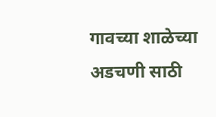गावच्या शाळेच्या अडचणी साठी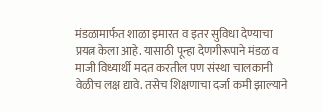मंडळामार्फत शाळा इमारत व इतर सुविधा देण्याचा प्रयत्न केला आहे. यासाठी पून्हा देणगीरूपाने मंडळ व माजी विध्यार्थी मदत करतील पण संस्था चालकानी वेळीच लक्ष द्यावे. तसेच शिक्षणाचा दर्जा कमी झाल्याने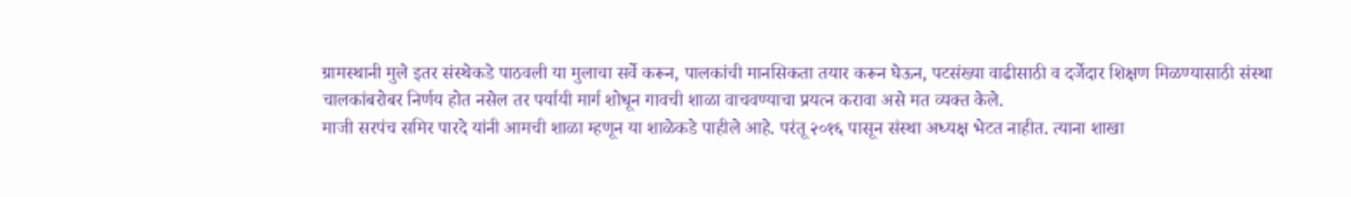ग्रामस्थानी मुले इतर संस्थेकडे पाठवली या मुलाचा सर्वे करून, पालकांची मानसिकता तयार करून घेऊन, पटसंख्या वाढीसाठी व दर्जेदार शिक्षण मिळण्यासाठी संस्था चालकांबरोबर निर्णय होत नसेल तर पर्यायी मार्ग शोधून गावची शाळा वाचवण्याचा प्रयत्न करावा असे मत व्यक्त केले.
माजी सरपंच समिर पारदे यांनी आमची शाळा म्हणून या शाळेकडे पाहीले आहे. परंतू २०१६ पासून संस्था अध्यक्ष भेटत नाहीत. त्याना शाखा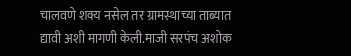चालवणे शक्य नसेल तर ग्रामस्थाच्या ताब्यात द्यावी अशी मागणी केली.माजी सरपंच अशोक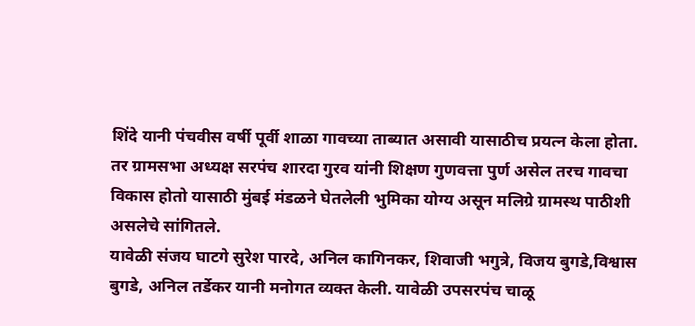शिंदे यानी पंचवीस वर्षी पूर्वी शाळा गावच्या ताब्यात असावी यासाठीच प्रयत्न केला होता.
तर ग्रामसभा अध्यक्ष सरपंच शारदा गुरव यांनी शिक्षण गुणवत्ता पुर्ण असेल तरच गावचा विकास होतो यासाठी मुंबई मंडळने घेतलेली भुमिका योग्य असून मलिग्रे ग्रामस्थ पाठीशी असलेचे सांगितले.
यावेळी संजय घाटगे सुरेश पारदे, अनिल कागिनकर, शिवाजी भगुत्रे, विजय बुगडे,विश्वास बुगडे, अनिल तर्डेकर यानी मनोगत व्यक्त केली. यावेळी उपसरपंच चाळू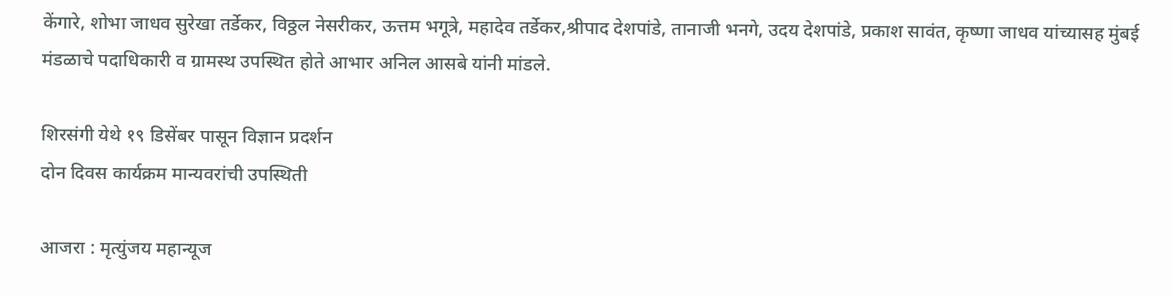केंगारे, शोभा जाधव सुरेखा तर्डेकर, विठ्ठल नेसरीकर, ऊत्तम भगूत्रे, महादेव तर्डेकर,श्रीपाद देशपांडे, तानाजी भनगे, उदय देशपांडे, प्रकाश सावंत, कृष्णा जाधव यांच्यासह मुंबई मंडळाचे पदाधिकारी व ग्रामस्थ उपस्थित होते आभार अनिल आसबे यांनी मांडले.

शिरसंगी येथे १९ डिसेंबर पासून विज्ञान प्रदर्शन
दोन दिवस कार्यक्रम मान्यवरांची उपस्थिती

आजरा : मृत्युंजय महान्यूज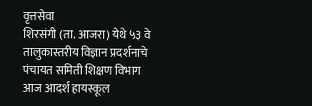वृत्तसेवा
शिरसंगी (ता. आजरा) येथे ५३ वे तालुकास्तरीय विज्ञान प्रदर्शनाचे पंचायत समिती शिक्षण विभाग आज आदर्श हायस्कूल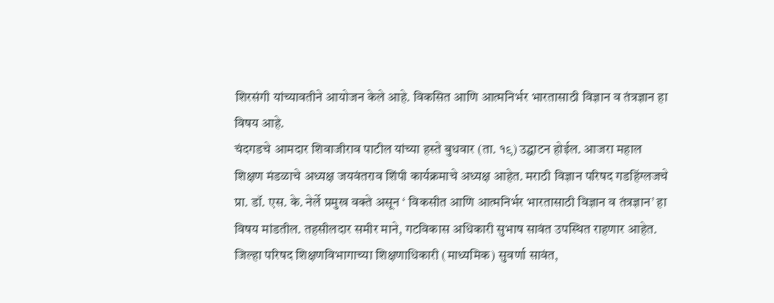शिरसंगी यांच्यावतीने आयोजन केले आहे. विकसित आणि आत्मनिर्भर भारतासाठी विज्ञान व तंत्रज्ञान हा विषय आहे.
चंदगडचे आमदार शिवाजीराव पाटील यांच्या हस्ते बुधवार (ता. १९) उद्घाटन होईल. आजरा महाल शिक्षण मंडळाचे अध्यक्ष जयवंतराव शिंपी कार्यक्रमाचे अध्यक्ष आहेत. मराठी विज्ञान परिषद गडहिंग्लजचे प्रा. डॉ. एस. के. नेर्ले प्रमुख वक्ते असून ‘ विकसीत आणि आत्मनिर्भर भारतासाठी विज्ञान व तंत्रज्ञान’ हा विषय मांडतील. तहसीलदार समीर माने, गटविकास अधिकारी सुभाष सावंत उपस्थित राहणार आहेत. जिल्हा परिषद शिक्षणविभागाच्या शिक्षणाधिकारी (माध्यमिक) सुवर्णा सावंत,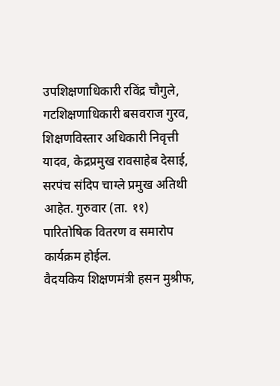उपशिक्षणाधिकारी रविंद्र चौगुले, गटशिक्षणाधिकारी बसवराज गुरव, शिक्षणविस्तार अधिकारी निवृत्ती यादव, केद्रप्रमुख रावसाहेब देसाई, सरपंच संदिप चाग्ले प्रमुख अतिथी आहेत. गुरुवार (ता. ११) पारितोषिक वितरण व समारोप कार्यक्रम होईल.
वैदयकिय शिक्षणमंत्री हसन मुश्रीफ,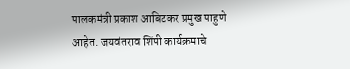पालकमंत्री प्रकाश आबिटकर प्रमुख पाहुणे आहेत. जयवंतराव शिंपी कार्यक्रमाचे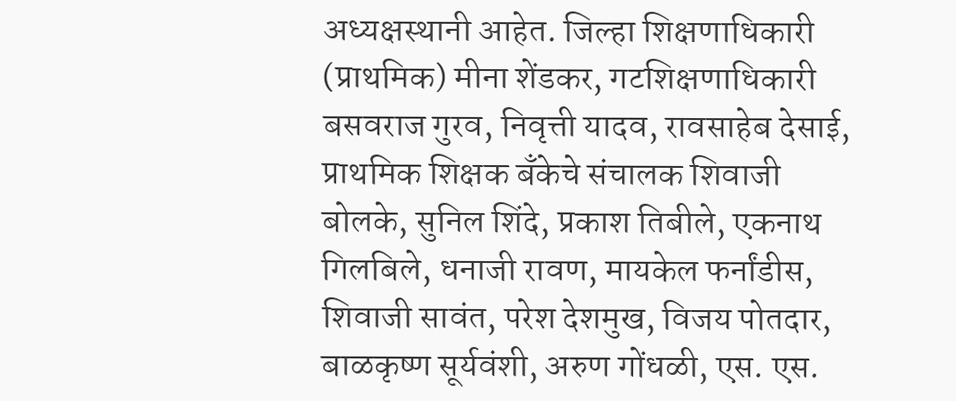अध्यक्षस्थानी आहेत. जिल्हा शिक्षणाधिकारी (प्राथमिक) मीना शेंडकर, गटशिक्षणाधिकारी बसवराज गुरव, निवृत्ती यादव, रावसाहेब देसाई, प्राथमिक शिक्षक बँकेचे संचालक शिवाजी बोलके, सुनिल शिंदे, प्रकाश तिबीले, एकनाथ गिलबिले, धनाजी रावण, मायकेल फर्नांडीस, शिवाजी सावंत, परेश देशमुख, विजय पोतदार, बाळकृष्ण सूर्यवंशी, अरुण गोंधळी, एस. एस.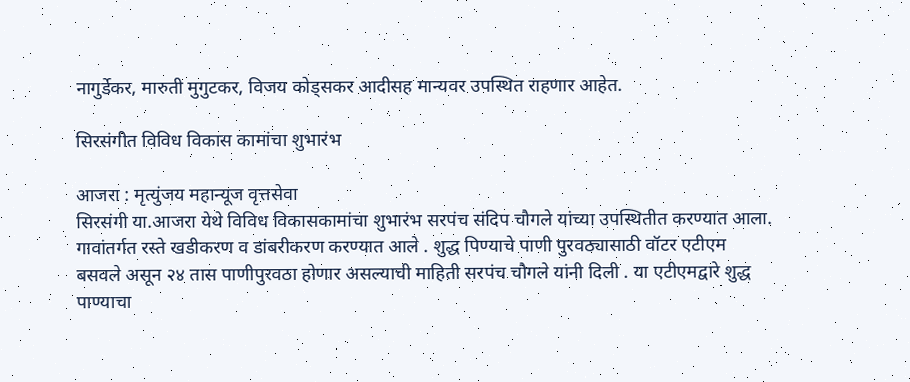नागुर्डेकर, मारुती मुगुटकर, विजय कोड्सकर आदीसह मान्यवर उपस्थित राहणार आहेत.

सिरसंगीत विविध विकास कामांचा शुभारंभ

आजरा : मृत्युंजय महान्यूज वृत्तसेवा
सिरसंगी या.आजरा येथे विविध विकासकामांचा शुभारंभ सरपंच संदिप चौगले यांच्या उपस्थितीत करण्यात आला.
गावांतर्गत रस्ते खडीकरण व डांबरीकरण करण्यात आले . शुद्ध पिण्याचे पाणी पुरवठ्यासाठी वॉटर एटीएम बसवले असून २४ तास पाणीपुरवठा होणार असल्याची माहिती सरपंच चौगले यांनी दिली . या एटीएमद्वारे शुद्ध पाण्याचा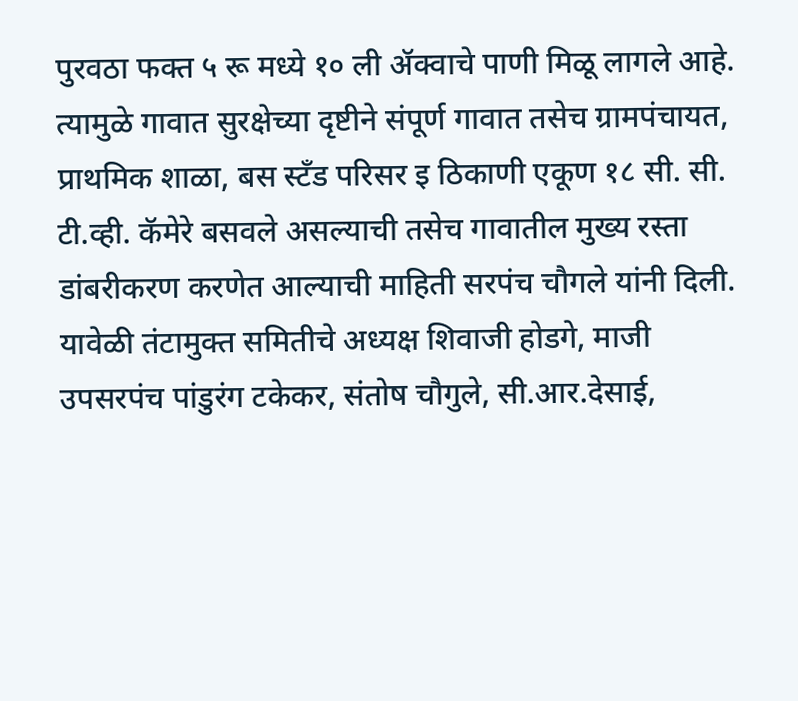पुरवठा फक्त ५ रू मध्ये १० ली ॲक्वाचे पाणी मिळू लागले आहे. त्यामुळे गावात सुरक्षेच्या दृष्टीने संपूर्ण गावात तसेच ग्रामपंचायत, प्राथमिक शाळा, बस स्टँड परिसर इ ठिकाणी एकूण १८ सी. सी. टी.व्ही. कॅमेरे बसवले असल्याची तसेच गावातील मुख्य रस्ता डांबरीकरण करणेत आल्याची माहिती सरपंच चौगले यांनी दिली.
यावेळी तंटामुक्त समितीचे अध्यक्ष शिवाजी होडगे, माजी उपसरपंच पांडुरंग टकेकर, संतोष चौगुले, सी.आर.देसाई,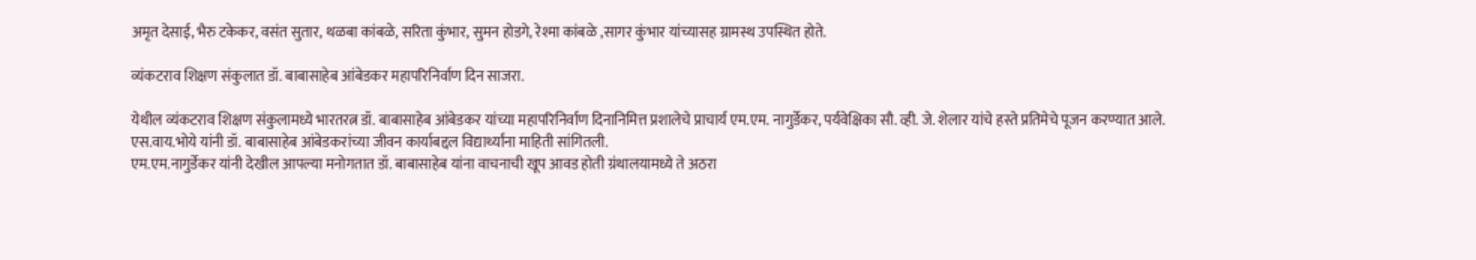अमृत देसाई, भैरु टकेकर, वसंत सुतार, थळबा कांबळे, सरिता कुंभार, सुमन होडगे, रेश्मा कांबळे ,सागर कुंभार यांच्यासह ग्रामस्थ उपस्थित होते.

व्यंकटराव शिक्षण संकुलात डॉ. बाबासाहेब आंबेडकर महापरिनिर्वाण दिन साजरा.

येथील व्यंकटराव शिक्षण संकुलामध्ये भारतरत्न डॉ. बाबासाहेब आंबेडकर यांच्या महापरिनिर्वाण दिनानिमित्त प्रशालेचे प्राचार्य एम.एम. नागुर्डेकर, पर्यवेक्षिका सौ. व्ही. जे. शेलार यांचे हस्ते प्रतिमेचे पूजन करण्यात आले.
एस.वाय.भोये यांनी डॉ. बाबासाहेब आंबेडकरांच्या जीवन कार्याबद्दल विद्यार्थ्यांना माहिती सांगितली.
एम.एम.नागुर्डेकर यांनी देखील आपल्या मनोगतात डॉ. बाबासाहेब यांना वाचनाची खूप आवड होती ग्रंथालयामध्ये ते अठरा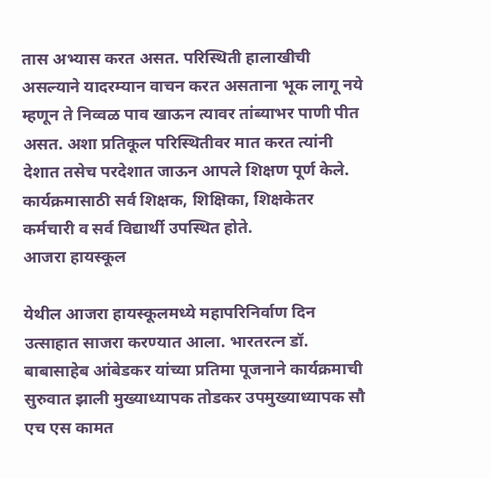तास अभ्यास करत असत. परिस्थिती हालाखीची असल्याने यादरम्यान वाचन करत असताना भूक लागू नये म्हणून ते निव्वळ पाव खाऊन त्यावर तांब्याभर पाणी पीत असत. अशा प्रतिकूल परिस्थितीवर मात करत त्यांनी देशात तसेच परदेशात जाऊन आपले शिक्षण पूर्ण केले.
कार्यक्रमासाठी सर्व शिक्षक, शिक्षिका, शिक्षकेतर कर्मचारी व सर्व विद्यार्थी उपस्थित होते.
आजरा हायस्कूल

येथील आजरा हायस्कूलमध्ये महापरिनिर्वाण दिन उत्साहात साजरा करण्यात आला. भारतरत्न डॉ. बाबासाहेब आंबेडकर यांच्या प्रतिमा पूजनाने कार्यक्रमाची सुरुवात झाली मुख्याध्यापक तोडकर उपमुख्याध्यापक सौ एच एस कामत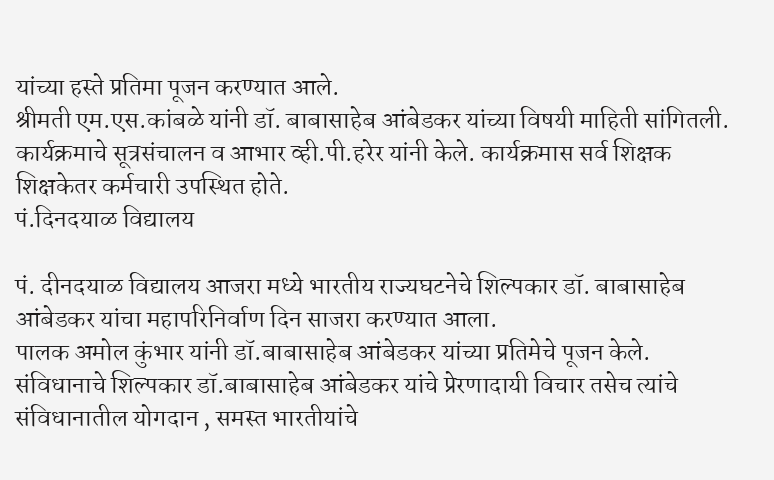यांच्या हस्ते प्रतिमा पूजन करण्यात आले.
श्रीमती एम.एस.कांबळे यांनी डॉ. बाबासाहेब आंबेडकर यांच्या विषयी माहिती सांगितली. कार्यक्रमाचे सूत्रसंचालन व आभार व्ही.पी.हरेर यांनी केले. कार्यक्रमास सर्व शिक्षक शिक्षकेतर कर्मचारी उपस्थित होते.
पं.दिनदयाळ विद्यालय

पं. दीनदयाळ विद्यालय आजरा मध्ये भारतीय राज्यघटनेचे शिल्पकार डॉ. बाबासाहेब आंबेडकर यांचा महापरिनिर्वाण दिन साजरा करण्यात आला.
पालक अमोल कुंभार यांनी डॉ.बाबासाहेब आंबेडकर यांच्या प्रतिमेचे पूजन केले. संविधानाचे शिल्पकार डॉ.बाबासाहेब आंबेडकर यांचे प्रेरणादायी विचार तसेच त्यांचे संविधानातील योगदान , समस्त भारतीयांचे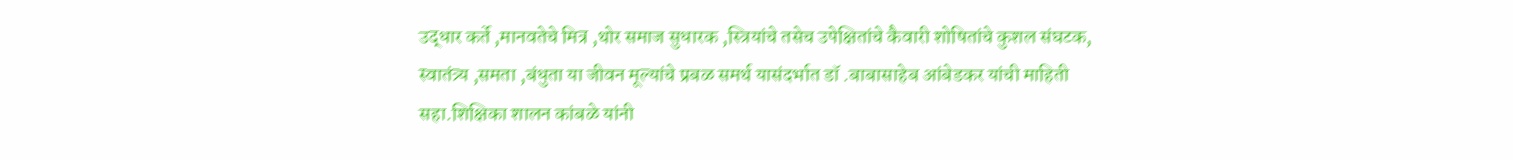उद्धार कर्ते ,मानवतेचे मित्र ,थोर समाज सुधारक ,स्त्रियांचे तसेच उपेक्षितांचे कैवारी शोषितांचे कुशल संघटक, स्वातंत्र्य ,समता ,बंधुता या जीवन मूल्यांचे प्रबळ समर्थ यासंदर्भात डॉ .बाबासाहेब आंबेडकर यांची माहिती सहा.शिक्षिका शालन कांबळे यांनी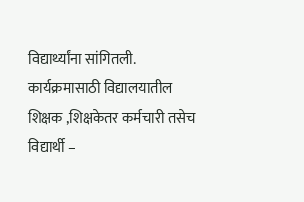विद्यार्थ्यांना सांगितली. कार्यक्रमासाठी विद्यालयातील शिक्षक ,शिक्षकेतर कर्मचारी तसेच विद्यार्थी –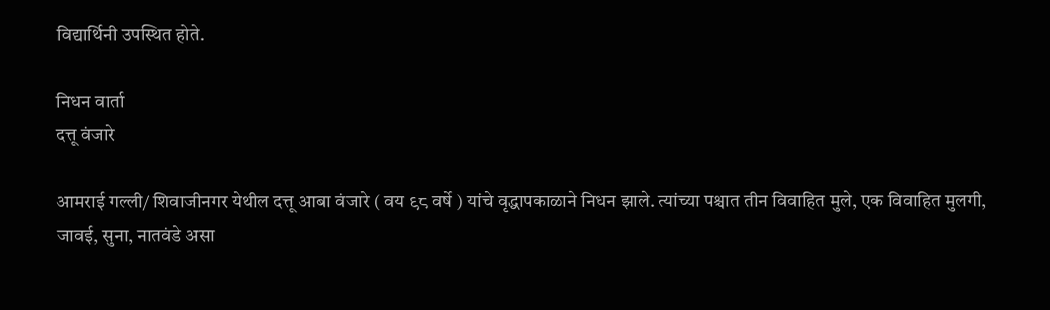विद्यार्थिनी उपस्थित होते.

निधन वार्ता
दत्तू वंजारे

आमराई गल्ली/ शिवाजीनगर येथील दत्तू आबा वंजारे ( वय ९८ वर्षे ) यांचे वृद्धापकाळाने निधन झाले. त्यांच्या पश्चात तीन विवाहित मुले, एक विवाहित मुलगी, जावई, सुना, नातवंडे असा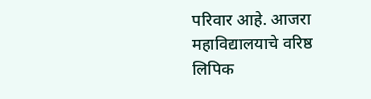परिवार आहे. आजरा महाविद्यालयाचे वरिष्ठ लिपिक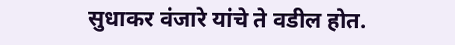सुधाकर वंजारे यांचे ते वडील होत.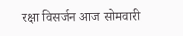रक्षा विसर्जन आज सोमवारी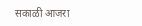सकाळी आजरा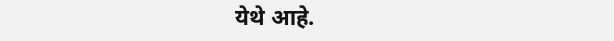येथे आहे.